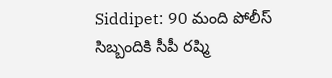Siddipet: 90 మంది పోలీస్ సిబ్బందికి సీపీ రష్మి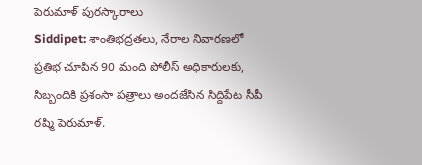పెరుమాళ్ పురస్కారాలు
Siddipet: శాంతిభద్రతలు, నేరాల నివారణలో ప్రతిభ చూపిన 90 మంది పోలీస్ అధికారులకు, సిబ్బందికి ప్రశంసా పత్రాలు అందజేసిన సిద్దిపేట సీపీ రష్మి పెరుమాళ్.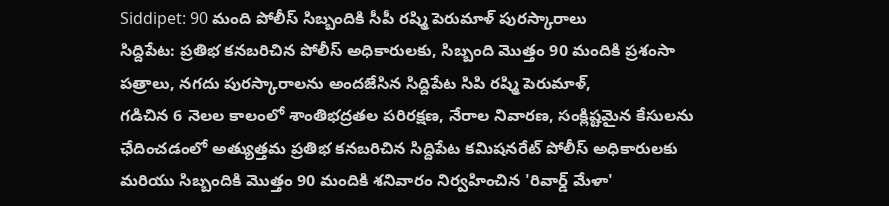Siddipet: 90 మంది పోలీస్ సిబ్బందికి సీపీ రష్మి పెరుమాళ్ పురస్కారాలు
సిద్దిపేట: ప్రతిభ కనబరిచిన పోలీస్ అధికారులకు, సిబ్బంది మొత్తం 90 మందికి ప్రశంసా పత్రాలు, నగదు పురస్కారాలను అందజేసిన సిద్దిపేట సిపి రష్మి పెరుమాళ్,
గడిచిన 6 నెలల కాలంలో శాంతిభద్రతల పరిరక్షణ, నేరాల నివారణ, సంక్లిష్టమైన కేసులను ఛేదించడంలో అత్యుత్తమ ప్రతిభ కనబరిచిన సిద్దిపేట కమిషనరేట్ పోలీస్ అధికారులకు మరియు సిబ్బందికి మొత్తం 90 మందికి శనివారం నిర్వహించిన 'రివార్డ్ మేళా'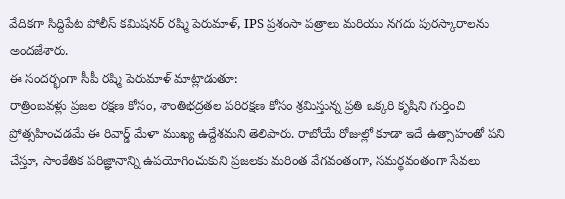వేదికగా సిద్దిపేట పోలీస్ కమిషనర్ రష్మి పెరుమాళ్, IPS ప్రశంసా పత్రాలు మరియు నగదు పురస్కారాలను అందజేశారు.
ఈ సందర్భంగా సీపీ రష్మి పెరుమాళ్ మాట్లాడుతూ:
రాత్రింబవళ్లు ప్రజల రక్షణ కోసం, శాంతిభద్రతల పరిరక్షణ కోసం శ్రమిస్తున్న ప్రతి ఒక్కరి కృషిని గుర్తించి ప్రోత్సహించడమే ఈ రివార్డ్ మేళా ముఖ్య ఉద్దేశమని తెలిపారు. రాబోయే రోజుల్లో కూడా ఇదే ఉత్సాహంతో పని చేస్తూ, సాంకేతిక పరిజ్ఞానాన్ని ఉపయోగించుకుని ప్రజలకు మరింత వేగవంతంగా, సమర్థవంతంగా సేవలు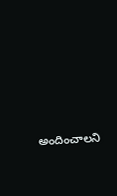అందించాలని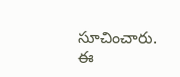సూచించారు.
ఈ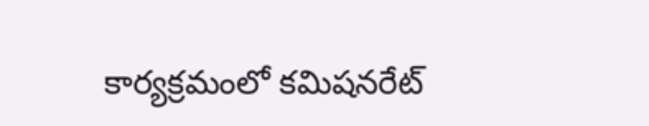కార్యక్రమంలో కమిషనరేట్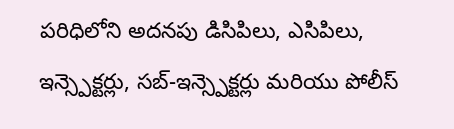పరిధిలోని అదనపు డిసిపిలు, ఎసిపిలు, ఇన్స్పెక్టర్లు, సబ్-ఇన్స్పెక్టర్లు మరియు పోలీస్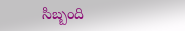సిబ్బంది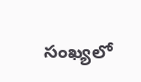సంఖ్యలో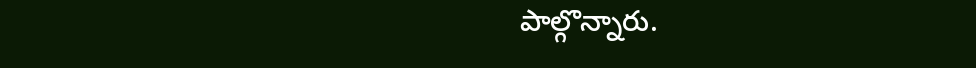పాల్గొన్నారు.